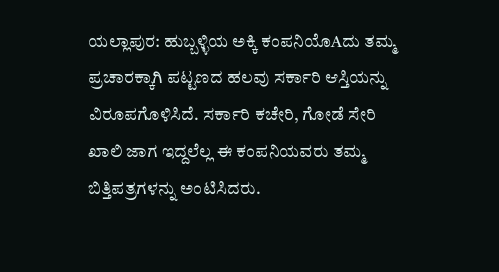ಯಲ್ಲಾಪುರ: ಹುಬ್ಬಳ್ಳಿಯ ಅಕ್ಕಿ ಕಂಪನಿಯೊAದು ತಮ್ಮ ಪ್ರಚಾರಕ್ಕಾಗಿ ಪಟ್ಟಣದ ಹಲವು ಸರ್ಕಾರಿ ಆಸ್ತಿಯನ್ನು ವಿರೂಪಗೊಳಿಸಿದೆ. ಸರ್ಕಾರಿ ಕಚೇರಿ, ಗೋಡೆ ಸೇರಿ ಖಾಲಿ ಜಾಗ ಇದ್ದಲೆಲ್ಲ ಈ ಕಂಪನಿಯವರು ತಮ್ಮ ಬಿತ್ತಿಪತ್ರಗಳನ್ನು ಅಂಟಿಸಿದರು.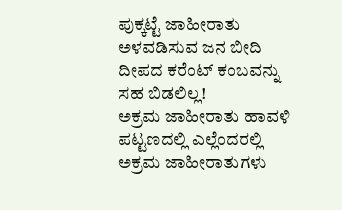ಪುಕ್ಕಟ್ಟೆ ಜಾಹೀರಾತು ಅಳವಡಿಸುವ ಜನ ಬೀದಿ ದೀಪದ ಕರೆಂಟ್ ಕಂಬವನ್ನು ಸಹ ಬಿಡಲಿಲ್ಲ!
ಅಕ್ರಮ ಜಾಹೀರಾತು ಹಾವಳಿ
ಪಟ್ಟಣದಲ್ಲಿ ಎಲ್ಲೆಂದರಲ್ಲಿ ಅಕ್ರಮ ಜಾಹೀರಾತುಗಳು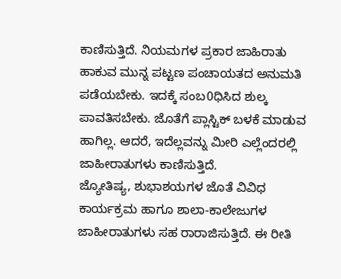ಕಾಣಿಸುತ್ತಿದೆ. ನಿಯಮಗಳ ಪ್ರಕಾರ ಜಾಹಿರಾತು ಹಾಕುವ ಮುನ್ನ ಪಟ್ಟಣ ಪಂಚಾಯತದ ಅನುಮತಿ ಪಡೆಯಬೇಕು. ಇದಕ್ಕೆ ಸಂಬ0ಧಿಸಿದ ಶುಲ್ಕ ಪಾವತಿಸಬೇಕು. ಜೊತೆಗೆ ಪ್ಲಾಸ್ಟಿಕ್ ಬಳಕೆ ಮಾಡುವ ಹಾಗಿಲ್ಲ. ಆದರೆ, ಇದೆಲ್ಲವನ್ನು ಮೀರಿ ಎಲ್ಲೆಂದರಲ್ಲಿ ಜಾಹೀರಾತುಗಳು ಕಾಣಿಸುತ್ತಿದೆ.
ಜ್ಯೋತಿಷ್ಯ, ಶುಭಾಶಯಗಳ ಜೊತೆ ವಿವಿಧ ಕಾರ್ಯಕ್ರಮ ಹಾಗೂ ಶಾಲಾ-ಕಾಲೇಜುಗಳ ಜಾಹೀರಾತುಗಳು ಸಹ ರಾರಾಜಿಸುತ್ತಿದೆ. ಈ ರೀತಿ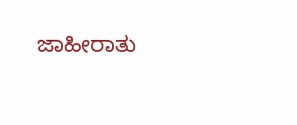ಜಾಹೀರಾತು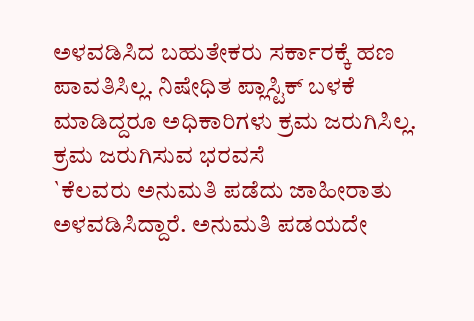ಅಳವಡಿಸಿದ ಬಹುತೇಕರು ಸರ್ಕಾರಕ್ಕೆ ಹಣ ಪಾವತಿಸಿಲ್ಲ. ನಿಷೇಧಿತ ಪ್ಲಾಸ್ಟಿಕ್ ಬಳಕೆ ಮಾಡಿದ್ದರೂ ಅಧಿಕಾರಿಗಳು ಕ್ರಮ ಜರುಗಿಸಿಲ್ಲ.
ಕ್ರಮ ಜರುಗಿಸುವ ಭರವಸೆ
`ಕೆಲವರು ಅನುಮತಿ ಪಡೆದು ಜಾಹೀರಾತು ಅಳವಡಿಸಿದ್ದಾರೆ. ಅನುಮತಿ ಪಡಯದೇ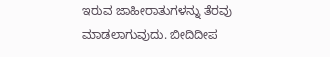ಇರುವ ಜಾಹೀರಾತುಗಳನ್ನು ತೆರವು ಮಾಡಲಾಗುವುದು. ಬೀದಿದೀಪ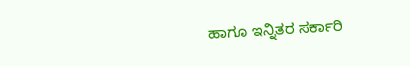ಹಾಗೂ ಇನ್ನಿತರ ಸರ್ಕಾರಿ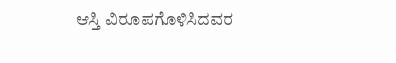ಆಸ್ತಿ ವಿರೂಪಗೊಳಿಸಿದವರ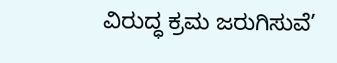ವಿರುದ್ಧ ಕ್ರಮ ಜರುಗಿಸುವೆ’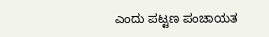ಎಂದು ಪಟ್ಟಣ ಪಂಚಾಯತ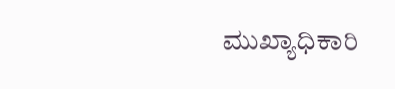ಮುಖ್ಯಾಧಿಕಾರಿ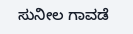ಸುನೀಲ ಗಾವಡೆ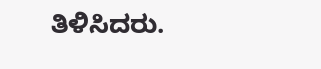ತಿಳಿಸಿದರು.